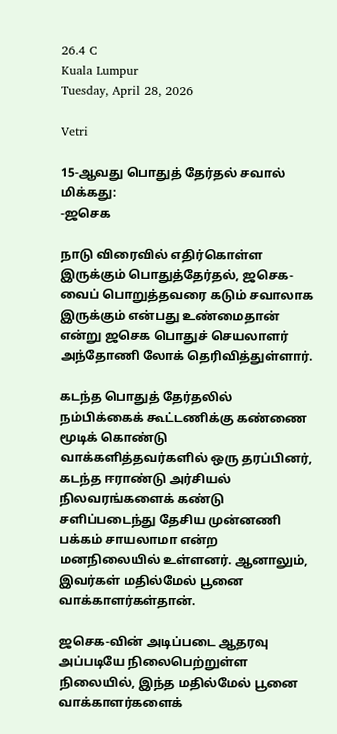26.4 C
Kuala Lumpur
Tuesday, April 28, 2026

Vetri

15-ஆவது பொதுத் தேர்தல் சவால் மிக்கது:
-ஜசெக

நாடு விரைவில் எதிர்கொள்ள இருக்கும் பொதுத்தேர்தல், ஜசெக-வைப் பொறுத்தவரை கடும் சவாலாக இருக்கும் என்பது உண்மைதான் என்று ஜசெக பொதுச் செயலாளர் அந்தோணி லோக் தெரிவித்துள்ளார்.

கடந்த பொதுத் தேர்தலில் நம்பிக்கைக் கூட்டணிக்கு கண்ணை மூடிக் கொண்டு வாக்களித்தவர்களில் ஒரு தரப்பினர், கடந்த ஈராண்டு அர்சியல் நிலவரங்களைக் கண்டு சளிப்படைந்து தேசிய முன்னணி பக்கம் சாயலாமா என்ற மனநிலையில் உள்ளனர். ஆனாலும், இவர்கள் மதில்மேல் பூனை வாக்காளர்கள்தான்.

ஜசெக-வின் அடிப்படை ஆதரவு அப்படியே நிலைபெற்றுள்ள நிலையில், இந்த மதில்மேல் பூனை வாக்காளர்களைக்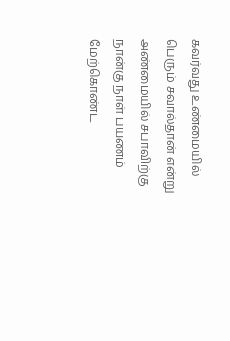கவர்வது உண்மையில் பெரும் சவால்தான் என்று அண்மையில் சபாவிற்கு நான்கு நாள் பயணம் மேற்கொண்ட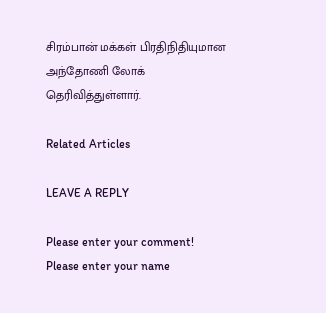சிரம்பான் மக்கள் பிரதிநிதியுமான அந்தோணி லோக் தெரிவித்துள்ளார்.

Related Articles

LEAVE A REPLY

Please enter your comment!
Please enter your name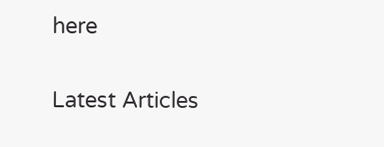here

Latest Articles